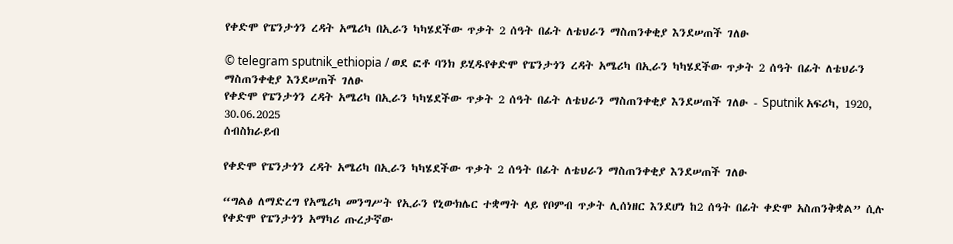የቀድሞ የፔንታጎን ረዳት አሜሪካ በኢራን ካካሄደችው ጥቃት 2 ሰዓት በፊት ለቴህራን ማስጠንቀቂያ እንደሠጠች ገለፁ

© telegram sputnik_ethiopia / ወደ ፎቶ ባንክ ይሂዱየቀድሞ የፔንታጎን ረዳት አሜሪካ በኢራን ካካሄደችው ጥቃት 2 ሰዓት በፊት ለቴህራን ማስጠንቀቂያ እንደሠጠች ገለፁ
የቀድሞ የፔንታጎን ረዳት አሜሪካ በኢራን ካካሄደችው ጥቃት 2 ሰዓት በፊት ለቴህራን ማስጠንቀቂያ እንደሠጠች ገለፁ - Sputnik አፍሪካ, 1920, 30.06.2025
ሰብስክራይብ

የቀድሞ የፔንታጎን ረዳት አሜሪካ በኢራን ካካሄደችው ጥቃት 2 ሰዓት በፊት ለቴህራን ማስጠንቀቂያ እንደሠጠች ገለፁ

“ግልፅ ለማድረግ የአሜሪካ መንግሥት የኢራን የኒውክሌር ተቋማት ላይ የቦምብ ጥቃት ሊሰነዘር እንደሆነ ከ2 ሰዓት በፊት ቀድሞ አስጠንቅቋል” ሲሉ የቀድሞ የፔንታጎን አማካሪ ጡረታኛው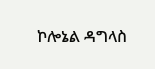ኮሎኔል ዳግላስ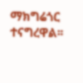ማክግሬጎር ተናግረዋል፡፡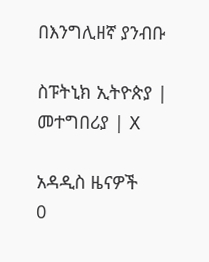በእንግሊዘኛ ያንብቡ

ስፑትኒክ ኢትዮጵያ | መተግበሪያ | X

አዳዲስ ዜናዎች
0